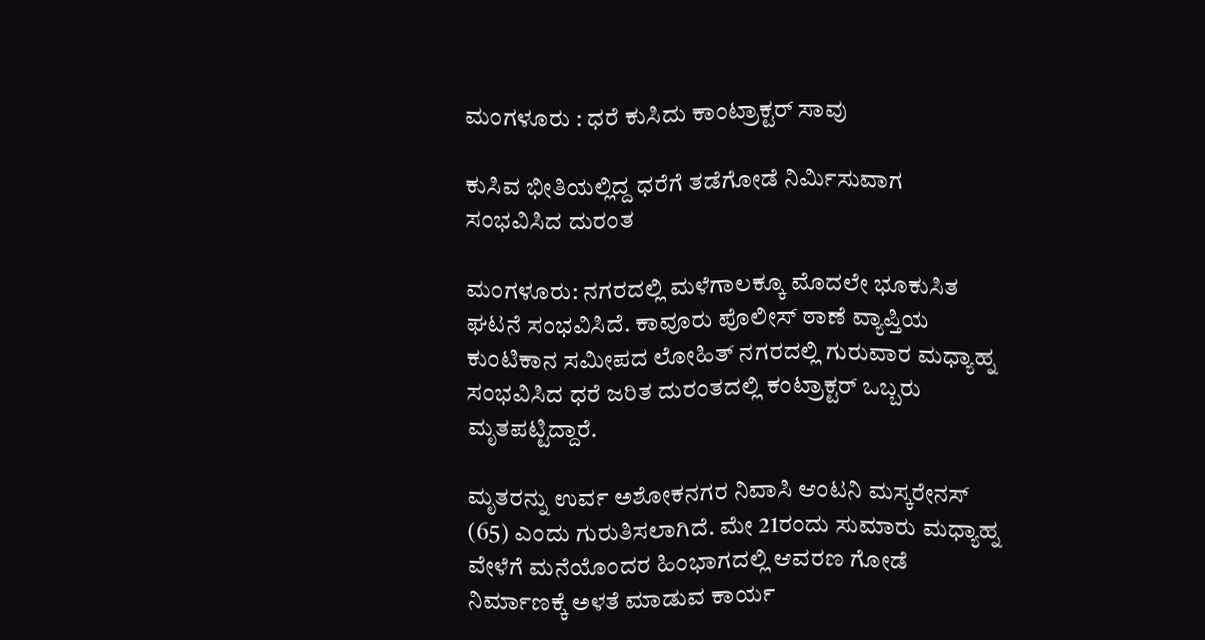ಮಂಗಳೂರು : ಧರೆ ಕುಸಿದು ಕಾಂಟ್ರಾಕ್ಟರ್‌ ಸಾವು

ಕುಸಿವ ಭೀತಿಯಲ್ಲಿದ್ದ ಧರೆಗೆ ತಡೆಗೋಡೆ ನಿರ್ಮಿಸುವಾಗ ಸಂಭವಿಸಿದ ದುರಂತ

ಮಂಗಳೂರು: ನಗರದಲ್ಲಿ ಮಳೆಗಾಲಕ್ಕೂ ಮೊದಲೇ ಭೂಕುಸಿತ ಘಟನೆ ಸಂಭವಿಸಿದೆ. ಕಾವೂರು ಪೊಲೀಸ್ ಠಾಣೆ ವ್ಯಾಪ್ತಿಯ ಕುಂಟಿಕಾನ ಸಮೀಪದ ಲೋಹಿತ್ ನಗರದಲ್ಲಿ ಗುರುವಾರ ಮಧ್ಯಾಹ್ನ ಸಂಭವಿಸಿದ ಧರೆ ಜರಿತ ದುರಂತದಲ್ಲಿ ಕಂಟ್ರಾಕ್ಟರ್ ಒಬ್ಬರು ಮೃತಪಟ್ಟಿದ್ದಾರೆ.

ಮೃತರನ್ನು ಉರ್ವ ಅಶೋಕನಗರ ನಿವಾಸಿ ಆಂಟನಿ ಮಸ್ಕರೇನಸ್ (65) ಎಂದು ಗುರುತಿಸಲಾಗಿದೆ. ಮೇ 21ರಂದು ಸುಮಾರು ಮಧ್ಯಾಹ್ನ ವೇಳೆಗೆ ಮನೆಯೊಂದರ ಹಿಂಭಾಗದಲ್ಲಿ ಆವರಣ ಗೋಡೆ ನಿರ್ಮಾಣಕ್ಕೆ ಅಳತೆ ಮಾಡುವ ಕಾರ್ಯ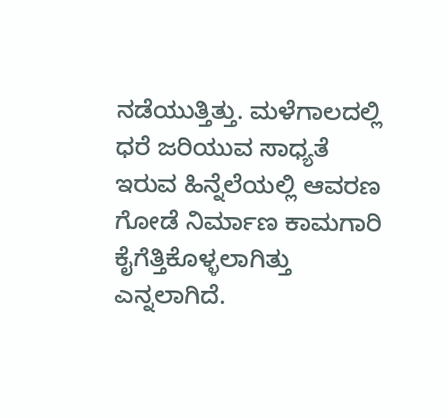ನಡೆಯುತ್ತಿತ್ತು. ಮಳೆಗಾಲದಲ್ಲಿ ಧರೆ ಜರಿಯುವ ಸಾಧ್ಯತೆ ಇರುವ ಹಿನ್ನೆಲೆಯಲ್ಲಿ ಆವರಣ ಗೋಡೆ ನಿರ್ಮಾಣ ಕಾಮಗಾರಿ ಕೈಗೆತ್ತಿಕೊಳ್ಳಲಾಗಿತ್ತು ಎನ್ನಲಾಗಿದೆ.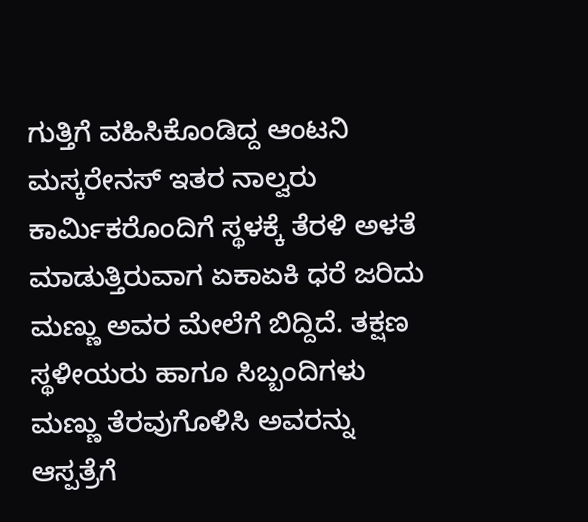ಗುತ್ತಿಗೆ ವಹಿಸಿಕೊಂಡಿದ್ದ ಆಂಟನಿ ಮಸ್ಕರೇನಸ್ ಇತರ ನಾಲ್ವರು ಕಾರ್ಮಿಕರೊಂದಿಗೆ ಸ್ಥಳಕ್ಕೆ ತೆರಳಿ ಅಳತೆ ಮಾಡುತ್ತಿರುವಾಗ ಏಕಾಏಕಿ ಧರೆ ಜರಿದು ಮಣ್ಣು ಅವರ ಮೇಲೆಗೆ ಬಿದ್ದಿದೆ. ತಕ್ಷಣ ಸ್ಥಳೀಯರು ಹಾಗೂ ಸಿಬ್ಬಂದಿಗಳು ಮಣ್ಣು ತೆರವುಗೊಳಿಸಿ ಅವರನ್ನು ಆಸ್ಪತ್ರೆಗೆ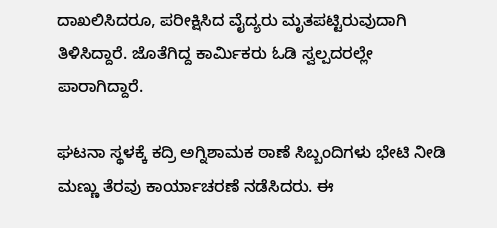ದಾಖಲಿಸಿದರೂ, ಪರೀಕ್ಷಿಸಿದ ವೈದ್ಯರು ಮೃತಪಟ್ಟಿರುವುದಾಗಿ ತಿಳಿಸಿದ್ದಾರೆ. ಜೊತೆಗಿದ್ದ ಕಾರ್ಮಿಕರು ಓಡಿ ಸ್ವಲ್ಪದರಲ್ಲೇ ಪಾರಾಗಿದ್ದಾರೆ.

ಘಟನಾ ಸ್ಥಳಕ್ಕೆ ಕದ್ರಿ ಅಗ್ನಿಶಾಮಕ ಠಾಣೆ ಸಿಬ್ಬಂದಿಗಳು ಭೇಟಿ ನೀಡಿ ಮಣ್ಣು ತೆರವು ಕಾರ್ಯಾಚರಣೆ ನಡೆಸಿದರು. ಈ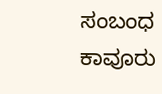ಸಂಬಂಧ ಕಾವೂರು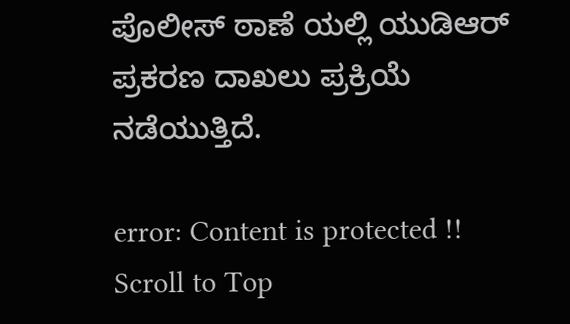ಪೊಲೀಸ್ ಠಾಣೆ ಯಲ್ಲಿ ಯುಡಿಆರ್ ಪ್ರಕರಣ ದಾಖಲು ಪ್ರಕ್ರಿಯೆ ನಡೆಯುತ್ತಿದೆ.

error: Content is protected !!
Scroll to Top